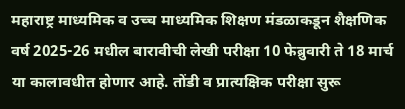महाराष्ट्र माध्यमिक व उच्च माध्यमिक शिक्षण मंडळाकडून शैक्षणिक वर्ष 2025-26 मधील बारावीची लेखी परीक्षा 10 फेब्रुवारी ते 18 मार्च या कालावधीत होणार आहे. तोंडी व प्रात्यक्षिक परीक्षा सुरू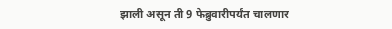झाली असून ती 9 फेब्रुवारीपर्यंत चालणार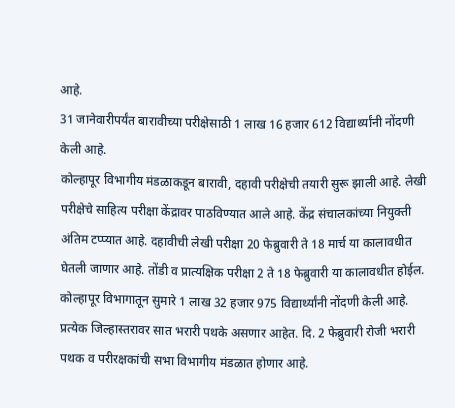आहे.
31 जानेवारीपर्यंत बारावीच्या परीक्षेसाठी 1 लाख 16 हजार 612 विद्यार्थ्यांनी नोंदणी केली आहे.
कोल्हापूर विभागीय मंडळाकडून बारावी, दहावी परीक्षेची तयारी सुरू झाली आहे. लेखी परीक्षेचे साहित्य परीक्षा केंद्रावर पाठविण्यात आले आहे. केंद्र संचालकांच्या नियुक्ती अंतिम टप्प्यात आहे. दहावीची लेखी परीक्षा 20 फेब्रुवारी ते 18 मार्च या कालावधीत घेतली जाणार आहे. तोंडी व प्रात्यक्षिक परीक्षा 2 ते 18 फेब्रुवारी या कालावधीत होईल. कोल्हापूर विभागातून सुमारे 1 लाख 32 हजार 975 विद्यार्थ्यांनी नोंदणी केली आहे. प्रत्येक जिल्हास्तरावर सात भरारी पथके असणार आहेत. दि. 2 फेब्रुवारी रोजी भरारी पथक व परीरक्षकांची सभा विभागीय मंडळात होणार आहे.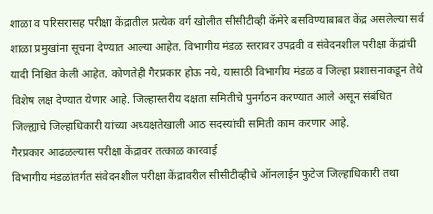शाळा व परिसरासह परीक्षा केंद्रातील प्रत्येक वर्ग खोलीत सीसीटीव्ही कॅमेरे बसविण्याबाबत केंद्र असलेल्या सर्व शाळा प्रमुखांना सूचना देण्यात आल्या आहेत. विभागीय मंडळ स्तरावर उपद्रवी व संवेदनशील परीक्षा केंद्रांची यादी निश्चित केली आहेत. कोणतेही गैरप्रकार होऊ नये, यासाठी विभागीय मंडळ व जिल्हा प्रशासनाकडून तेथे विशेष लक्ष देण्यात येणार आहे. जिल्हास्तरीय दक्षता समितीचे पुनर्गठन करण्यात आले असून संबंधित जिल्ह्याचे जिल्हाधिकारी यांच्या अध्यक्षतेखाली आठ सदस्यांची समिती काम करणार आहे.
गैरप्रकार आढळल्यास परीक्षा केंद्रावर तत्काळ कारवाई
विभागीय मंडळांतर्गत संवेदनशील परीक्षा केंद्रावरील सीसीटीव्हीचे ऑनलाईन फुटेज जिल्हाधिकारी तथा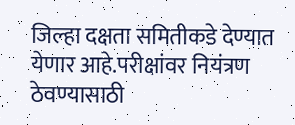जिल्हा दक्षता समितीकडे देण्यात येणार आहे.परीक्षांवर नियंत्रण ठेवण्यासाठी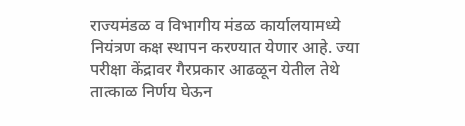राज्यमंडळ व विभागीय मंडळ कार्यालयामध्ये नियंत्रण कक्ष स्थापन करण्यात येणार आहे. ज्या परीक्षा केंद्रावर गैरप्रकार आढळून येतील तेथे तात्काळ निर्णय घेऊन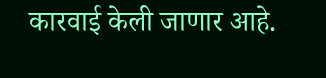कारवाई केली जाणार आहे.